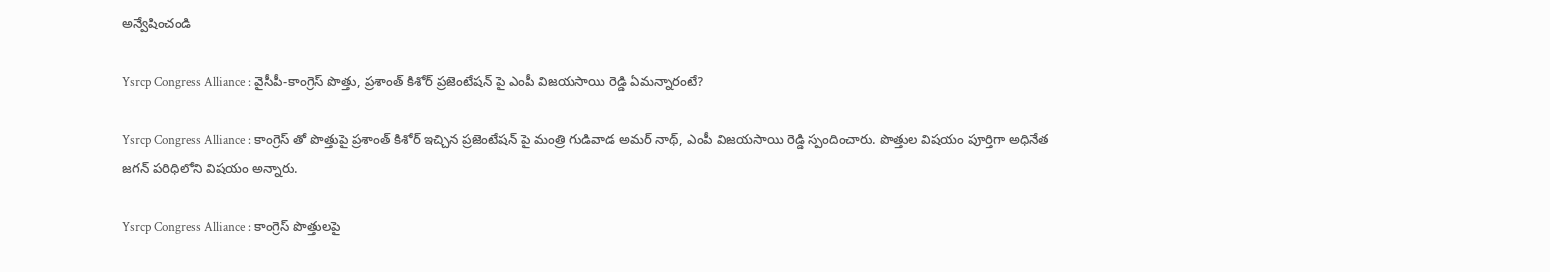అన్వేషించండి

Ysrcp Congress Alliance : వైసీపీ-కాంగ్రెస్ పొత్తు, ప్రశాంత్ కిశోర్ ప్రజెంటేషన్ పై ఎంపీ విజయసాయి రెడ్డి ఏమన్నారంటే?

Ysrcp Congress Alliance : కాంగ్రెస్ తో పొత్తుపై ప్రశాంత్ కిశోర్ ఇచ్చిన ప్రజెంటేషన్ పై మంత్రి గుడివాడ అమర్ నాథ్, ఎంపీ విజయసాయి రెడ్డి స్పందించారు. పొత్తుల విషయం పూర్తిగా అధినేత జగన్ పరిధిలోని విషయం అన్నారు.

Ysrcp Congress Alliance : కాంగ్రెస్ పొత్తులపై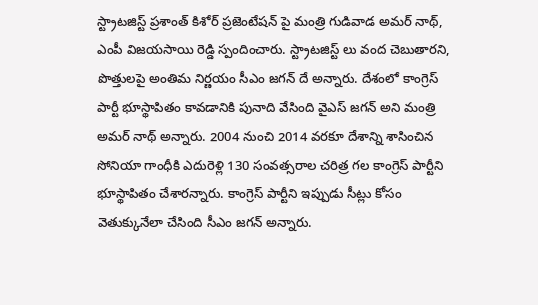స్ట్రాటజిస్ట్ ప్రశాంత్ కిశోర్ ప్రజెంటేషన్ పై మంత్రి గుడివాడ అమర్ నాథ్, ఎంపీ విజయసాయి రెడ్డి స్పందించారు. స్ట్రాటజిస్ట్ లు వంద చెబుతారని, పొత్తులపై అంతిమ నిర్ణయం సీఎం జగన్ దే అన్నారు. దేశంలో కాంగ్రెస్ పార్టీ భూస్థాపితం కావడానికి పునాది వేసింది వైఎస్ జగన్ అని మంత్రి అమర్ నాథ్ అన్నారు. 2004 నుంచి 2014 వరకూ దేశాన్ని శాసించిన సోనియా గాంధీకి ఎదురెళ్లి 130 సంవత్సరాల చరిత్ర గల కాంగ్రెస్ పార్టీని భూస్థాపితం చేశారన్నారు. కాంగ్రెస్ పార్టీని ఇప్పుడు సీట్లు కోసం వెతుక్కునేలా చేసింది సీఎం జగన్ అన్నారు.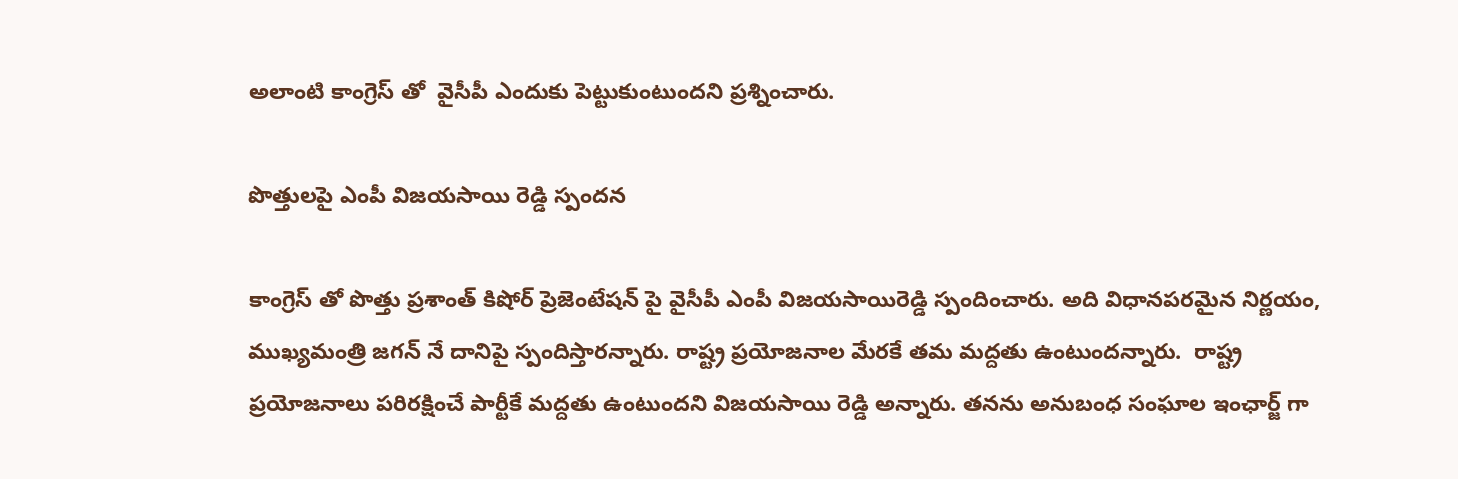అలాంటి కాంగ్రెస్ తో  వైసీపీ ఎందుకు పెట్టుకుంటుందని ప్రశ్నించారు.

పొత్తులపై ఎంపీ విజయసాయి రెడ్డి స్పందన

కాంగ్రెస్ తో పొత్తు ప్రశాంత్ కిషోర్ ప్రెజెంటేషన్ పై వైసీపీ ఎంపీ విజయసాయిరెడ్డి స్పందించారు. అది విధానపరమైన నిర్ణయం, ముఖ్యమంత్రి జగన్ నే దానిపై స్పందిస్తారన్నారు. రాష్ట్ర ప్రయోజనాల మేరకే తమ మద్దతు ఉంటుందన్నారు.  రాష్ట్ర ప్రయోజనాలు పరిరక్షించే పార్టీకే మద్దతు ఉంటుందని విజయసాయి రెడ్డి అన్నారు. తనను అనుబంధ సంఘాల ఇంఛార్జ్ గా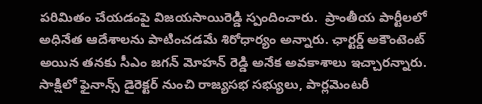పరిమితం చేయడంపై విజయసాయిరెడ్డి స్పందించారు.  ప్రాంతీయ పార్టీలలో అధినేత ఆదేశాలను పాటించడమే శిరోధార్యం అన్నారు. ఛార్టర్డ్ అకౌంటెంట్ అయిన తనకు సీఎం జగన్ మోహన్ రెడ్డి అనేక అవకాశాలు ఇచ్చారన్నారు. సాక్షిలో ఫైనాన్స్ డైరెక్టర్ నుంచి రాజ్యసభ సభ్యులు, పార్లమెంటరీ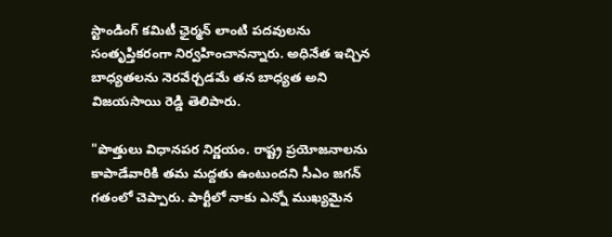స్టాండింగ్ కమిటీ ఛైర్మన్ లాంటి పదవులను సంతృప్తికరంగా నిర్వహించానన్నారు. అధినేత ఇచ్చిన బాధ్యతలను నెరవేర్చడమే తన బాధ్యత అని విజయసాయి రెడ్డి తెలిపారు.

"పొత్తులు విధానపర నిర్ణయం. రాష్ట్ర ప్రయోజనాలను కాపాడేవారికి తమ మద్దతు ఉంటుందని సీఎం జగన్ గతంలో చెప్పారు. పార్టీలో నాకు ఎన్నో ముఖ్యమైన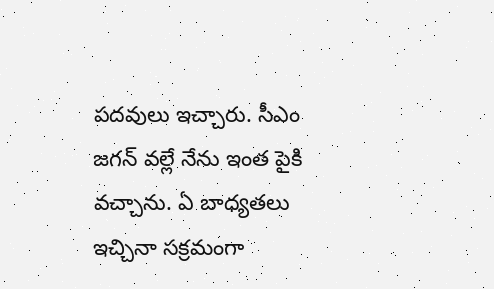పదవులు ఇచ్చారు. సీఎం జగన్ వల్లే నేను ఇంత పైకి వచ్చాను. ఏ బాధ్యతలు ఇచ్చినా సక్రమంగా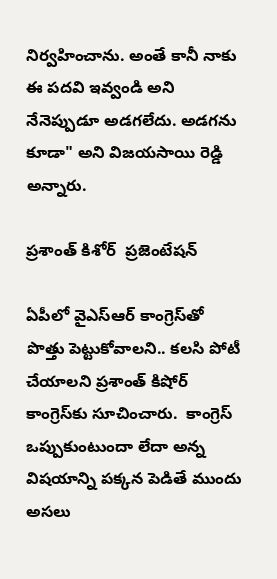నిర్వహించాను. అంతే కానీ నాకు ఈ పదవి ఇవ్వండి అని నేనెప్పుడూ అడగలేదు. అడగను కూడా" అని విజయసాయి రెడ్డి అన్నారు.

ప్రశాంత్ కిశోర్  ప్రజెంటేషన్

ఏపీలో వైఎస్ఆర్ కాంగ్రెస్‌తో పొత్తు పెట్టుకోవాలని.. కలసి పోటీ చేయాలని ప్రశాంత్ కిషోర్ కాంగ్రెస్‌కు సూచించారు.  కాంగ్రెస్ ఒప్పుకుంటుందా లేదా అన్న విషయాన్ని పక్కన పెడితే ముందు అసలు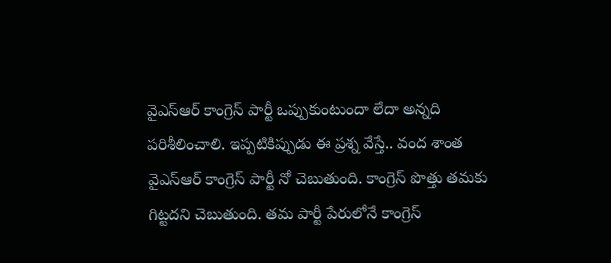వైఎస్ఆర్ కాంగ్రెస్ పార్టీ ఒప్పుకుంటుందా లేదా అన్నది పరిశీలించాలి. ఇప్పటికిప్పుడు ఈ ప్రశ్న వేస్తే.. వంద శాంత  వైఎస్ఆర్ కాంగ్రెస్ పార్టీ నో చెబుతుంది. కాంగ్రెస్ పొత్తు తమకు గిట్టదని చెబుతుంది. తమ పార్టీ పేరులోనే కాంగ్రెస్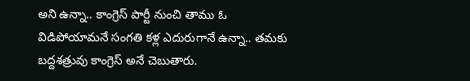అని ఉన్నా.. కాంగ్రెస్ పార్టీ నుంచి తాము ఓ విడిపోయామనే సంగతి కళ్ల ఎదురుగానే ఉన్నా.. తమకు  బద్దశత్రువు కాంగ్రెస్ అనే చెబుతారు.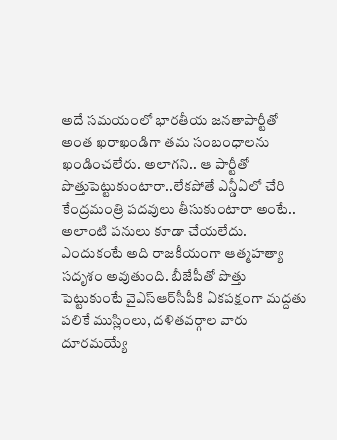అదే సమయంలో భారతీయ జనతాపార్టీతో  అంత ఖరాఖండిగా తమ సంబంధాలను ఖండించలేరు. అలాగని.. ఆ పార్టీతో పొత్తుపెట్టుకుంటారా..లేకపోతే ఎన్డీఏలో చేరి కేంద్రమంత్రి పదవులు తీసుకుంటారా అంటే.. అలాంటి పనులు కూడా చేయలేదు. ఎందుకంటే అది రాజకీయంగా ఆత్మహత్యా సదృశం అవుతుంది. బీజేపీతో పొత్తు పెట్టుకుంటే వైఎస్ఆర్‌సీపీకి ఏకపక్షంగా మద్దతు పలికే ముస్లింలు, దళితవర్గాల వారు దూరమయ్యే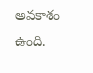అవకాశం ఉంది.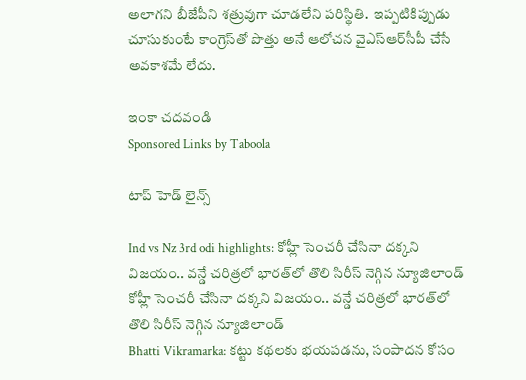అలాగని బీజేపీని శత్రువుగా చూడలేని పరిస్థితి.  ఇప్పటికిప్పుడు చూసుకుంటే కాంగ్రెస్‌తో పొత్తు అనే ఆలోచన వైఎస్ఆర్‌సీపీ చేసే అవకాశమే లేదు.

ఇంకా చదవండి
Sponsored Links by Taboola

టాప్ హెడ్ లైన్స్

Ind vs Nz 3rd odi highlights: కోహ్లీ సెంచరీ చేసినా దక్కని విజయం.. వన్డే చరిత్రలో భారత్‌లో తొలి సిరీస్ నెగ్గిన న్యూజిలాండ్
కోహ్లీ సెంచరీ చేసినా దక్కని విజయం.. వన్డే చరిత్రలో భారత్‌లో తొలి సిరీస్ నెగ్గిన న్యూజిలాండ్
Bhatti Vikramarka: కట్టు కథలకు భయపడను, సంపాదన కోసం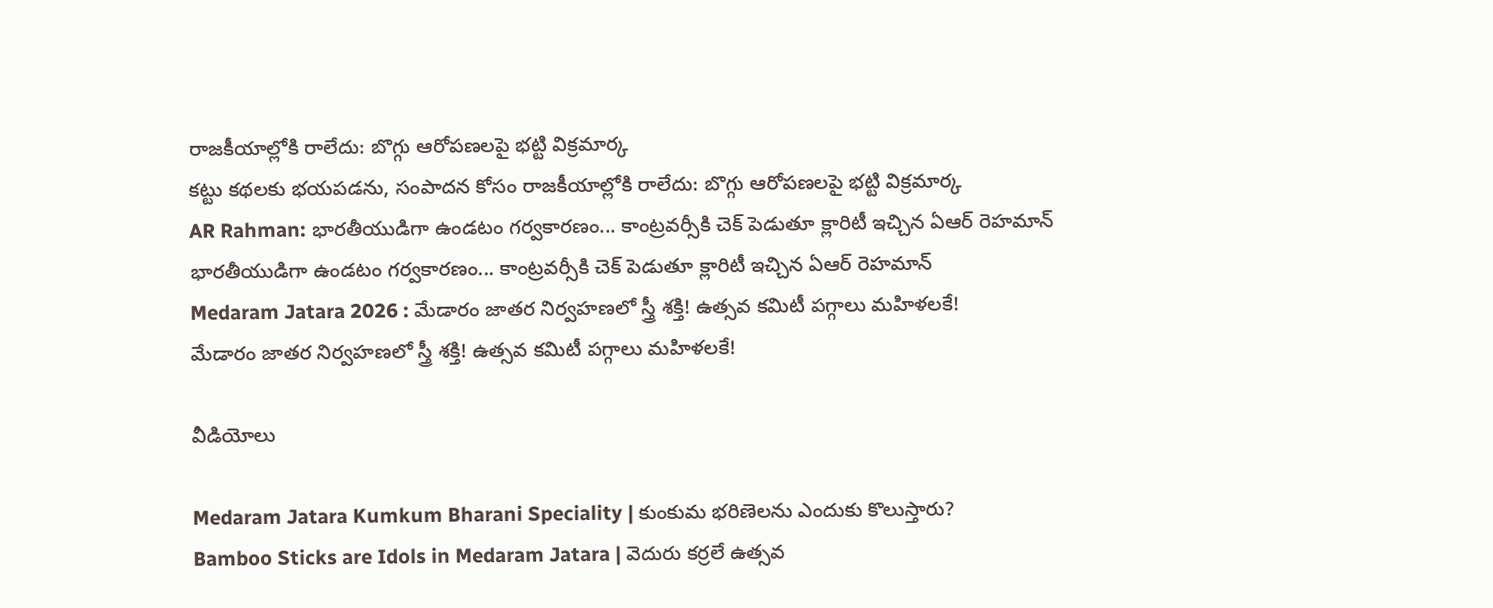రాజకీయాల్లోకి రాలేదు: బొగ్గు ఆరోపణలపై భట్టి విక్రమార్క
కట్టు కథలకు భయపడను, సంపాదన కోసం రాజకీయాల్లోకి రాలేదు: బొగ్గు ఆరోపణలపై భట్టి విక్రమార్క
AR Rahman: భారతీయుడిగా ఉండటం గర్వకారణం... కాంట్రవర్సీకి చెక్ పెడుతూ క్లారిటీ ఇచ్చిన ఏఆర్ రెహమాన్
భారతీయుడిగా ఉండటం గర్వకారణం... కాంట్రవర్సీకి చెక్ పెడుతూ క్లారిటీ ఇచ్చిన ఏఆర్ రెహమాన్
Medaram Jatara 2026 : మేడారం జాతర నిర్వహణలో స్త్రీ శక్తి! ఉత్సవ కమిటీ పగ్గాలు మహిళలకే!
మేడారం జాతర నిర్వహణలో స్త్రీ శక్తి! ఉత్సవ కమిటీ పగ్గాలు మహిళలకే!

వీడియోలు

Medaram Jatara Kumkum Bharani Speciality | కుంకుమ భరిణెలను ఎందుకు కొలుస్తారు?
Bamboo Sticks are Idols in Medaram Jatara | వెదురు కర్రలే ఉత్సవ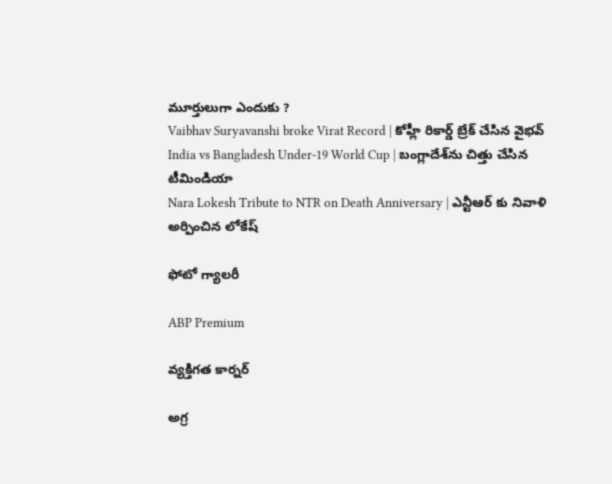మూర్తులుగా ఎందుకు ?
Vaibhav Suryavanshi broke Virat Record | కోహ్లీ రికార్డ్ బ్రేక్ చేసిన వైభవ్
India vs Bangladesh Under-19 World Cup | బంగ్లాదేశ్‌ను చిత్తు చేసిన టీమిండియా
Nara Lokesh Tribute to NTR on Death Anniversary | ఎన్టీఆర్ కు నివాళి అర్పించిన లోకేష్

ఫోటో గ్యాలరీ

ABP Premium

వ్యక్తిగత కార్నర్

అగ్ర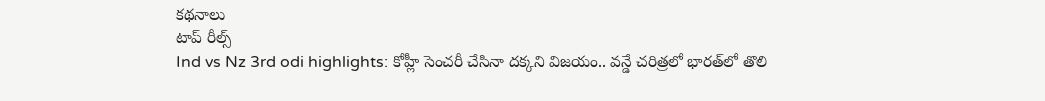కథనాలు
టాప్ రీల్స్
Ind vs Nz 3rd odi highlights: కోహ్లీ సెంచరీ చేసినా దక్కని విజయం.. వన్డే చరిత్రలో భారత్‌లో తొలి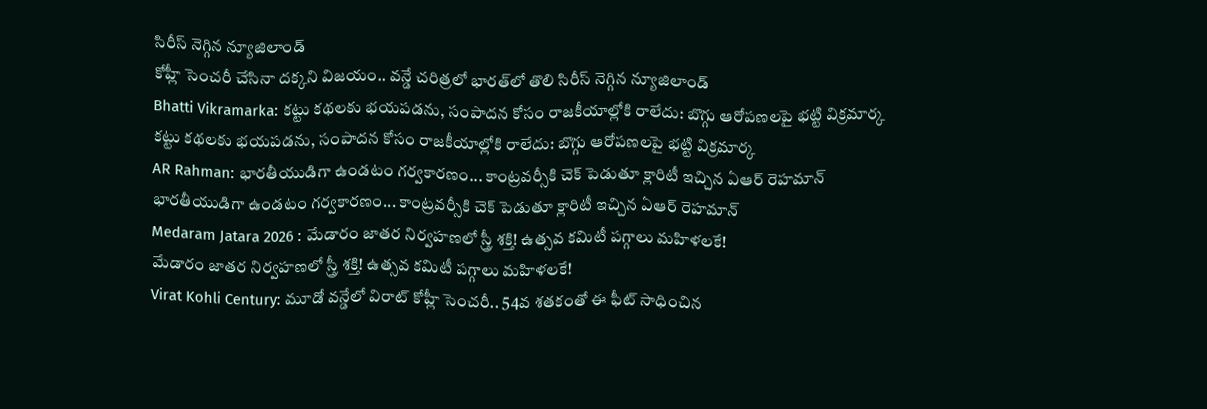సిరీస్ నెగ్గిన న్యూజిలాండ్
కోహ్లీ సెంచరీ చేసినా దక్కని విజయం.. వన్డే చరిత్రలో భారత్‌లో తొలి సిరీస్ నెగ్గిన న్యూజిలాండ్
Bhatti Vikramarka: కట్టు కథలకు భయపడను, సంపాదన కోసం రాజకీయాల్లోకి రాలేదు: బొగ్గు ఆరోపణలపై భట్టి విక్రమార్క
కట్టు కథలకు భయపడను, సంపాదన కోసం రాజకీయాల్లోకి రాలేదు: బొగ్గు ఆరోపణలపై భట్టి విక్రమార్క
AR Rahman: భారతీయుడిగా ఉండటం గర్వకారణం... కాంట్రవర్సీకి చెక్ పెడుతూ క్లారిటీ ఇచ్చిన ఏఆర్ రెహమాన్
భారతీయుడిగా ఉండటం గర్వకారణం... కాంట్రవర్సీకి చెక్ పెడుతూ క్లారిటీ ఇచ్చిన ఏఆర్ రెహమాన్
Medaram Jatara 2026 : మేడారం జాతర నిర్వహణలో స్త్రీ శక్తి! ఉత్సవ కమిటీ పగ్గాలు మహిళలకే!
మేడారం జాతర నిర్వహణలో స్త్రీ శక్తి! ఉత్సవ కమిటీ పగ్గాలు మహిళలకే!
Virat Kohli Century: మూడో వన్డేలో విరాట్ కోహ్లీ సెంచరీ.. 54వ శతకంతో ఈ ఫీట్ సాధించిన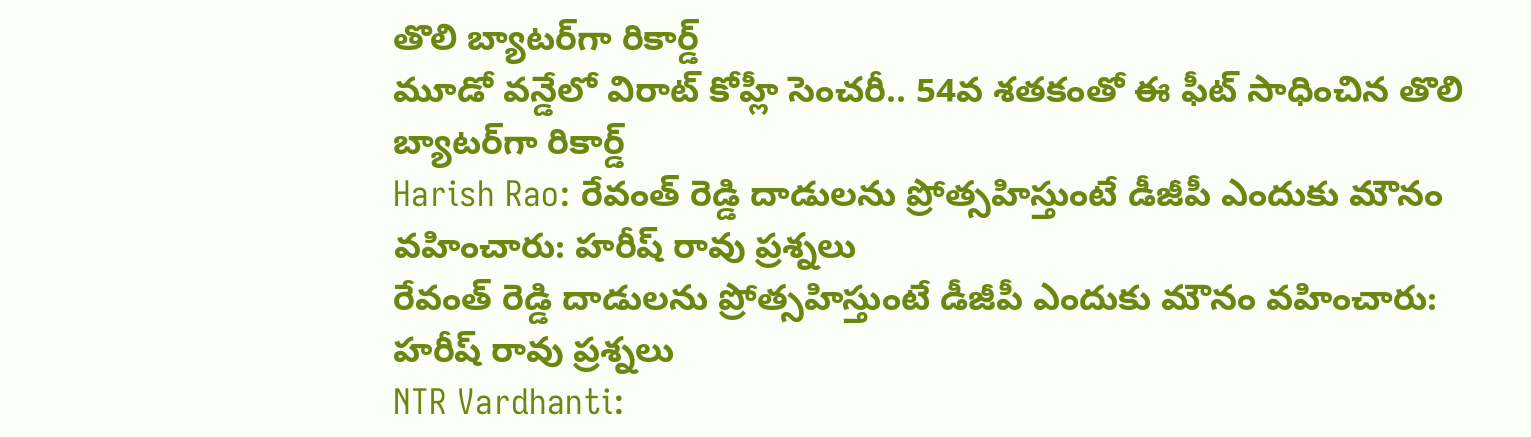తొలి బ్యాటర్‌గా రికార్డ్
మూడో వన్డేలో విరాట్ కోహ్లీ సెంచరీ.. 54వ శతకంతో ఈ ఫీట్ సాధించిన తొలి బ్యాటర్‌గా రికార్డ్
Harish Rao: రేవంత్ రెడ్డి దాడులను ప్రోత్సహిస్తుంటే డీజీపీ ఎందుకు మౌనం వహించారు: హరీష్ రావు ప్రశ్నలు
రేవంత్ రెడ్డి దాడులను ప్రోత్సహిస్తుంటే డీజీపీ ఎందుకు మౌనం వహించారు: హరీష్ రావు ప్రశ్నలు
NTR Vardhanti: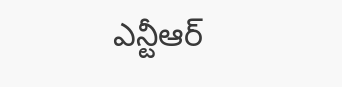ఎన్టీఆర్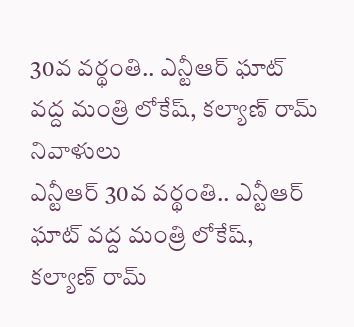30వ వర్థంతి.. ఎన్టీఆర్ ఘాట్ వద్ద మంత్రి లోకేష్, కల్యాణ్ రామ్ నివాళులు
ఎన్టీఆర్ 30వ వర్థంతి.. ఎన్టీఆర్ ఘాట్ వద్ద మంత్రి లోకేష్, కల్యాణ్ రామ్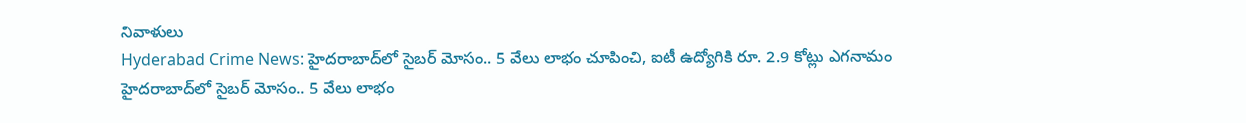నివాళులు
Hyderabad Crime News: హైదరాబాద్‌లో సైబర్ మోసం.. 5 వేలు లాభం చూపించి, ఐటీ ఉద్యోగికి రూ. 2.9 కోట్లు ఎగనామం
హైదరాబాద్‌లో సైబర్ మోసం.. 5 వేలు లాభం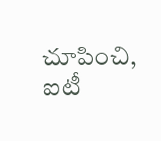చూపించి, ఐటీ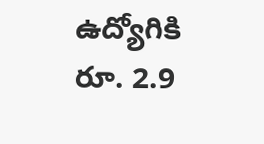ఉద్యోగికి రూ. 2.9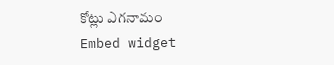కోట్లు ఎగనామం
Embed widget